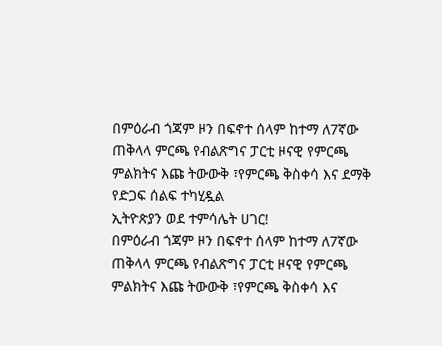በምዕራብ ጎጃም ዞን በፍኖተ ሰላም ከተማ ለ7ኛው ጠቅላላ ምርጫ የብልጽግና ፓርቲ ዞናዊ የምርጫ ምልክትና እጩ ትውውቅ ፣የምርጫ ቅስቀሳ እና ደማቅ የድጋፍ ሰልፍ ተካሂዷል
ኢትዮጵያን ወደ ተምሳሌት ሀገር!
በምዕራብ ጎጃም ዞን በፍኖተ ሰላም ከተማ ለ7ኛው ጠቅላላ ምርጫ የብልጽግና ፓርቲ ዞናዊ የምርጫ ምልክትና እጩ ትውውቅ ፣የምርጫ ቅስቀሳ እና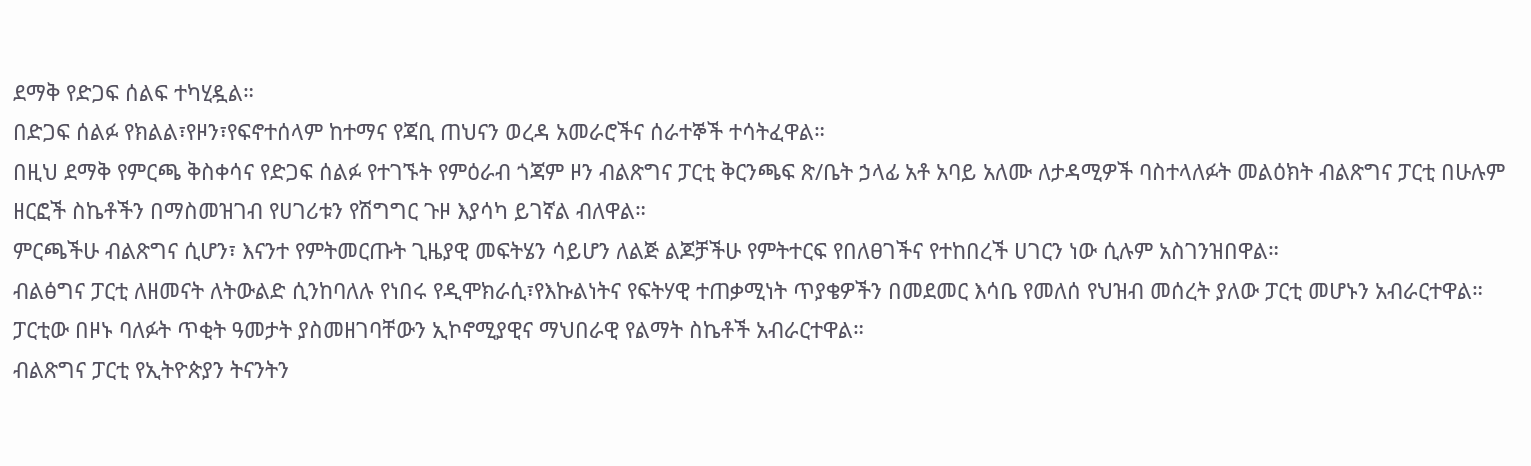ደማቅ የድጋፍ ሰልፍ ተካሂዷል።
በድጋፍ ሰልፉ የክልል፣የዞን፣የፍኖተሰላም ከተማና የጃቢ ጠህናን ወረዳ አመራሮችና ሰራተኞች ተሳትፈዋል።
በዚህ ደማቅ የምርጫ ቅስቀሳና የድጋፍ ሰልፉ የተገኙት የምዕራብ ጎጃም ዞን ብልጽግና ፓርቲ ቅርንጫፍ ጽ/ቤት ኃላፊ አቶ አባይ አለሙ ለታዳሚዎች ባስተላለፉት መልዕክት ብልጽግና ፓርቲ በሁሉም ዘርፎች ስኬቶችን በማስመዝገብ የሀገሪቱን የሽግግር ጉዞ እያሳካ ይገኛል ብለዋል።
ምርጫችሁ ብልጽግና ሲሆን፣ እናንተ የምትመርጡት ጊዜያዊ መፍትሄን ሳይሆን ለልጅ ልጆቻችሁ የምትተርፍ የበለፀገችና የተከበረች ሀገርን ነው ሲሉም አስገንዝበዋል።
ብልፅግና ፓርቲ ለዘመናት ለትውልድ ሲንከባለሉ የነበሩ የዲሞክራሲ፣የእኩልነትና የፍትሃዊ ተጠቃሚነት ጥያቄዎችን በመደመር እሳቤ የመለሰ የህዝብ መሰረት ያለው ፓርቲ መሆኑን አብራርተዋል።
ፓርቲው በዞኑ ባለፉት ጥቂት ዓመታት ያስመዘገባቸውን ኢኮኖሚያዊና ማህበራዊ የልማት ስኬቶች አብራርተዋል።
ብልጽግና ፓርቲ የኢትዮጵያን ትናንትን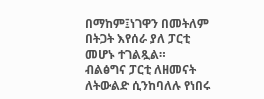በማከም፤ነገዋን በመትለም በትጋት እየሰራ ያለ ፓርቲ መሆኑ ተገልጿል።
ብልፅግና ፓርቲ ለዘመናት ለትውልድ ሲንከባለሉ የነበሩ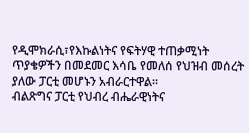የዲሞክራሲ፣የእኩልነትና የፍትሃዊ ተጠቃሚነት ጥያቄዎችን በመደመር እሳቤ የመለሰ የህዝብ መሰረት ያለው ፓርቲ መሆኑን አብራርተዋል።
ብልጽግና ፓርቲ የህብረ ብሔራዊነትና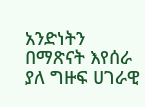አንድነትን በማጽናት እየሰራ ያለ ግዙፍ ሀገራዊ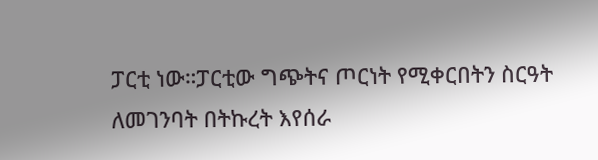ፓርቲ ነው።ፓርቲው ግጭትና ጦርነት የሚቀርበትን ስርዓት ለመገንባት በትኩረት እየሰራ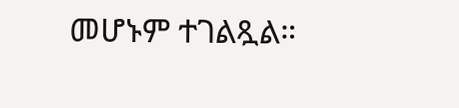መሆኑም ተገልጿል።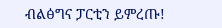ብልፅግና ፓርቲን ይምረጡ!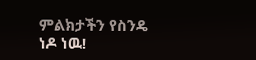ምልክታችን የስንዴ ነዶ ነዉ!